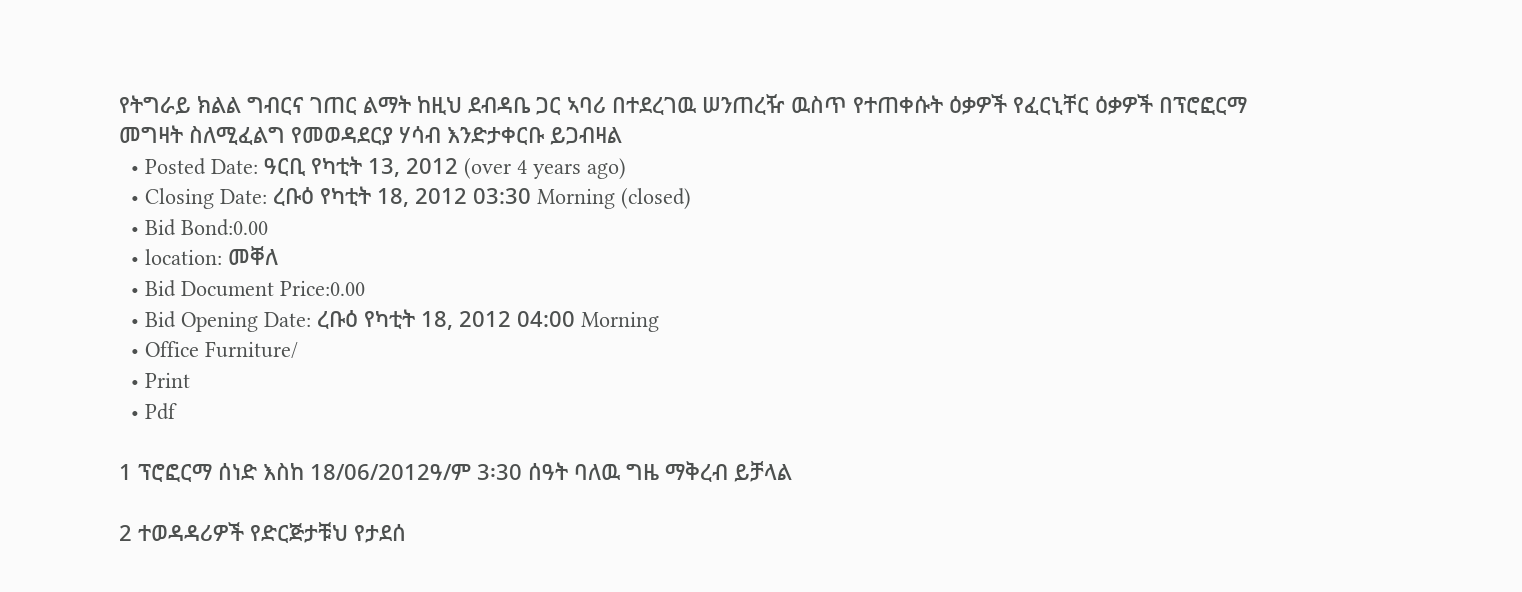የትግራይ ክልል ግብርና ገጠር ልማት ከዚህ ደብዳቤ ጋር ኣባሪ በተደረገዉ ሠንጠረዥ ዉስጥ የተጠቀሱት ዕቃዎች የፈርኒቸር ዕቃዎች በፕሮፎርማ መግዛት ስለሚፈልግ የመወዳደርያ ሃሳብ እንድታቀርቡ ይጋብዛል
  • Posted Date: ዓርቢ የካቲት 13, 2012 (over 4 years ago)
  • Closing Date: ረቡዕ የካቲት 18, 2012 03:30 Morning (closed)
  • Bid Bond:0.00
  • location: መቐለ
  • Bid Document Price:0.00
  • Bid Opening Date: ረቡዕ የካቲት 18, 2012 04:00 Morning
  • Office Furniture/
  • Print
  • Pdf

1 ፕሮፎርማ ሰነድ እስከ 18/06/2012ዓ/ም 3፡30 ሰዓት ባለዉ ግዜ ማቅረብ ይቻላል

2 ተወዳዳሪዎች የድርጅታቹህ የታደሰ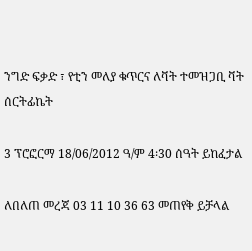ንግድ ፍቃድ ፣ የቲን መለያ ቁጥርና ለቫት ተመዝጋቢ ቫት ሰርትፊኬት

3 ፕሮፎርማ 18/06/2012 ዓ/ም 4፡30 ሰዓት ይከፈታል

ለበለጠ መረጃ 03 11 10 36 63 መጠየቅ ይቻላል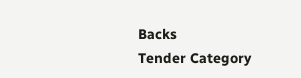Backs
Tender Category